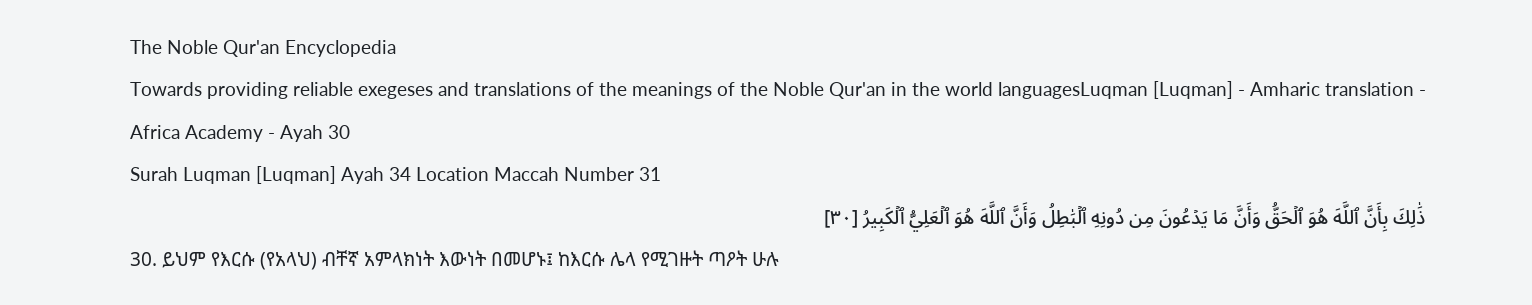The Noble Qur'an Encyclopedia
Towards providing reliable exegeses and translations of the meanings of the Noble Qur'an in the world languagesLuqman [Luqman] - Amharic translation - Africa Academy - Ayah 30
Surah Luqman [Luqman] Ayah 34 Location Maccah Number 31
ذَٰلِكَ بِأَنَّ ٱللَّهَ هُوَ ٱلۡحَقُّ وَأَنَّ مَا يَدۡعُونَ مِن دُونِهِ ٱلۡبَٰطِلُ وَأَنَّ ٱللَّهَ هُوَ ٱلۡعَلِيُّ ٱلۡكَبِيرُ [٣٠]
30. ይህም የእርሱ (የአላህ) ብቸኛ አምላክነት እውነት በመሆኑ፤ ከእርሱ ሌላ የሚገዙት ጣዖት ሁሉ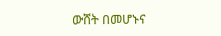ውሸት በመሆኑና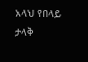አላህ የበላይ ታላቅ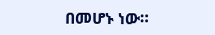በመሆኑ ነው።